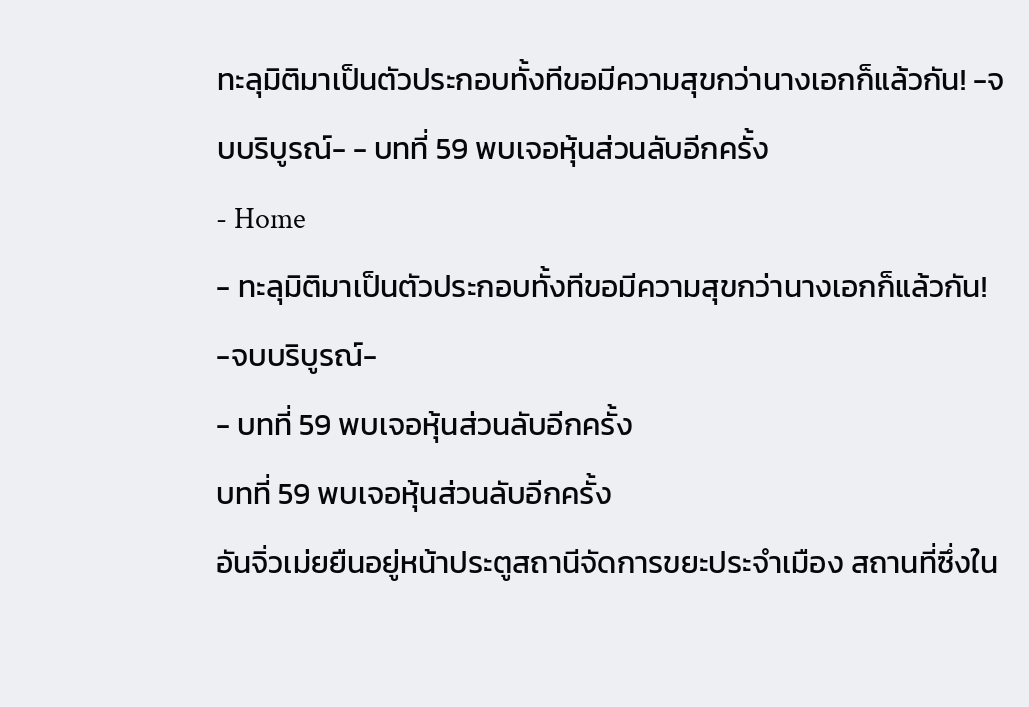ทะลุมิติมาเป็นตัวประกอบทั้งทีขอมีความสุขกว่านางเอกก็แล้วกัน! -จบบริบูรณ์- - บทที่ 59 พบเจอหุ้นส่วนลับอีกครั้ง
- Home
- ทะลุมิติมาเป็นตัวประกอบทั้งทีขอมีความสุขกว่านางเอกก็แล้วกัน! -จบบริบูรณ์-
- บทที่ 59 พบเจอหุ้นส่วนลับอีกครั้ง
บทที่ 59 พบเจอหุ้นส่วนลับอีกครั้ง
อันจิ่วเม่ยยืนอยู่หน้าประตูสถานีจัดการขยะประจำเมือง สถานที่ซึ่งใน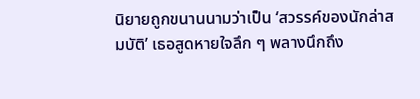นิยายถูกขนานนามว่าเป็น ‘สวรรค์ของนักล่าสมบัติ’ เธอสูดหายใจลึก ๆ พลางนึกถึง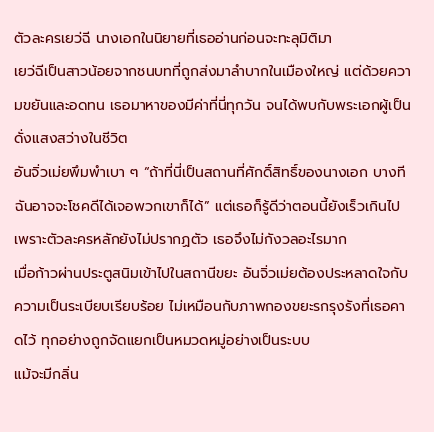ตัวละครเยว่ฉี นางเอกในนิยายที่เธออ่านก่อนจะทะลุมิติมา
เยว่ฉีเป็นสาวน้อยจากชนบทที่ถูกส่งมาลำบากในเมืองใหญ่ แต่ด้วยความขยันและอดทน เธอมาหาของมีค่าที่นี่ทุกวัน จนได้พบกับพระเอกผู้เป็นดั่งแสงสว่างในชีวิต
อันจิ่วเม่ยพึมพำเบา ๆ “ถ้าที่นี่เป็นสถานที่ศักดิ์สิทธิ์ของนางเอก บางทีฉันอาจจะโชคดีได้เจอพวกเขาก็ได้” แต่เธอก็รู้ดีว่าตอนนี้ยังเร็วเกินไป เพราะตัวละครหลักยังไม่ปรากฏตัว เธอจึงไม่กังวลอะไรมาก
เมื่อก้าวผ่านประตูสนิมเข้าไปในสถานีขยะ อันจิ่วเม่ยต้องประหลาดใจกับความเป็นระเบียบเรียบร้อย ไม่เหมือนกับภาพกองขยะรกรุงรังที่เธอคาดไว้ ทุกอย่างถูกจัดแยกเป็นหมวดหมู่อย่างเป็นระบบ
แม้จะมีกลิ่น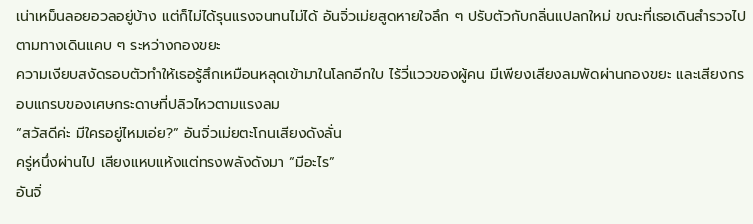เน่าเหม็นลอยอวลอยู่บ้าง แต่ก็ไม่ได้รุนแรงจนทนไม่ได้ อันจิ่วเม่ยสูดหายใจลึก ๆ ปรับตัวกับกลิ่นแปลกใหม่ ขณะที่เธอเดินสำรวจไปตามทางเดินแคบ ๆ ระหว่างกองขยะ
ความเงียบสงัดรอบตัวทำให้เธอรู้สึกเหมือนหลุดเข้ามาในโลกอีกใบ ไร้วี่แววของผู้คน มีเพียงเสียงลมพัดผ่านกองขยะ และเสียงกรอบแกรบของเศษกระดาษที่ปลิวไหวตามแรงลม
“สวัสดีค่ะ มีใครอยู่ไหมเอ่ย?” อันจิ่วเม่ยตะโกนเสียงดังลั่น
ครู่หนึ่งผ่านไป เสียงแหบแห้งแต่ทรงพลังดังมา “มีอะไร”
อันจิ่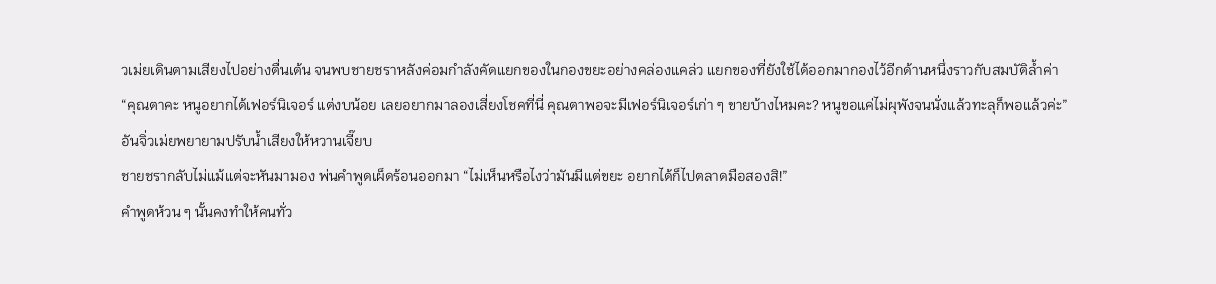วเม่ยเดินตามเสียงไปอย่างตื่นเต้น จนพบชายชราหลังค่อมกำลังคัดแยกของในกองขยะอย่างคล่องแคล่ว แยกของที่ยังใช้ได้ออกมากองไว้อีกด้านหนึ่งราวกับสมบัติล้ำค่า
“คุณตาคะ หนูอยากได้เฟอร์นิเจอร์ แต่งบน้อย เลยอยากมาลองเสี่ยงโชคที่นี่ คุณตาพอจะมีเฟอร์นิเจอร์เก่า ๆ ขายบ้างไหมคะ? หนูขอแค่ไม่ผุพังจนนั่งแล้วทะลุก็พอแล้วค่ะ”
อันจิ่วเม่ยพยายามปรับน้ำเสียงให้หวานเจี๊ยบ
ชายชรากลับไม่แม้แต่จะหันมามอง พ่นคำพูดเผ็ดร้อนออกมา “ไม่เห็นหรือไงว่ามันมีแต่ขยะ อยากได้ก็ไปตลาดมือสองสิ!”
คำพูดห้วน ๆ นั้นคงทำให้คนทั่ว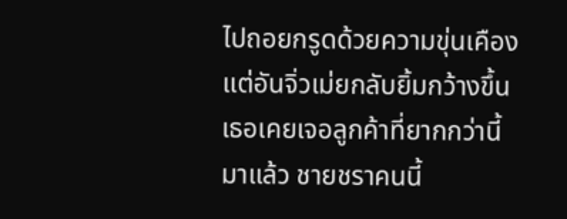ไปถอยกรูดด้วยความขุ่นเคือง แต่อันจิ่วเม่ยกลับยิ้มกว้างขึ้น เธอเคยเจอลูกค้าที่ยากกว่านี้มาแล้ว ชายชราคนนี้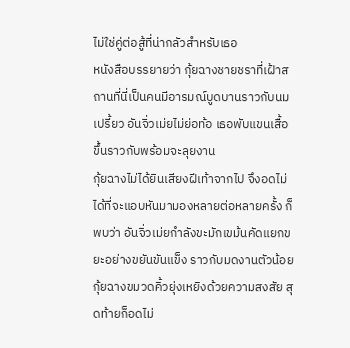ไม่ใช่คู่ต่อสู้ที่น่ากลัวสำหรับเธอ
หนังสือบรรยายว่า กุ้ยฉางชายชราที่เฝ้าสถานที่นี่เป็นคนมีอารมณ์บูดบานราวกับนมเปรี้ยว อันจิ่วเม่ยไม่ย่อท้อ เธอพับแขนเสื้อขึ้นราวกับพร้อมจะลุยงาน
กุ้ยฉางไม่ได้ยินเสียงฝีเท้าจากไป จึงอดไม่ได้ที่จะแอบหันมามองหลายต่อหลายครั้ง ก็พบว่า อันจิ่วเม่ยกำลังขะมักเขม้นคัดแยกขยะอย่างขยันขันแข็ง ราวกับมดงานตัวน้อย
กุ้ยฉางขมวดคิ้วยุ่งเหยิงด้วยความสงสัย สุดท้ายก็อดไม่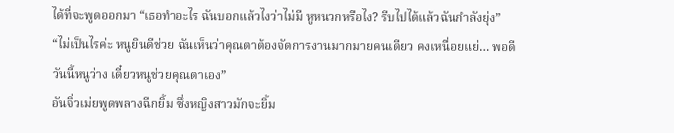ได้ที่จะพูดออกมา “เธอทำอะไร ฉันบอกแล้วไงว่าไม่มี หูหนวกหรือไง? รีบไปได้แล้วฉันกำลังยุ่ง”
“ไม่เป็นไรค่ะ หนูยินดีช่วย ฉันเห็นว่าคุณตาต้องจัดการงานมากมายคนเดียว คงเหนื่อยแย่… พอดีวันนี้หนูว่าง เดี๋ยวหนูช่วยคุณตาเอง”
อันจิ่วเม่ยพูดพลางฉีกยิ้ม ซึ่งหญิงสาวมักจะยิ้ม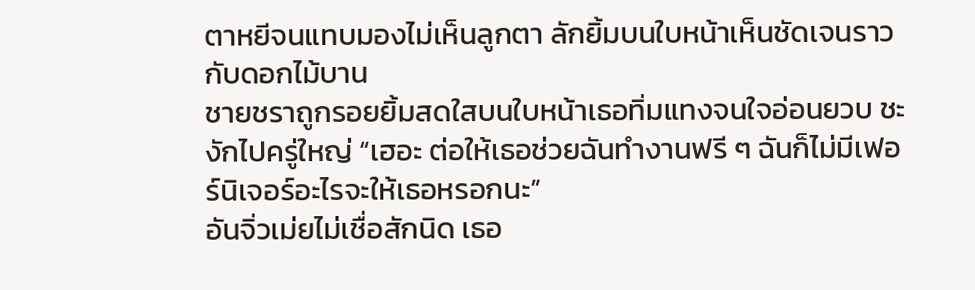ตาหยีจนแทบมองไม่เห็นลูกตา ลักยิ้มบนใบหน้าเห็นชัดเจนราวกับดอกไม้บาน
ชายชราถูกรอยยิ้มสดใสบนใบหน้าเธอทิ่มแทงจนใจอ่อนยวบ ชะงักไปครู่ใหญ่ “เฮอะ ต่อให้เธอช่วยฉันทำงานฟรี ๆ ฉันก็ไม่มีเฟอร์นิเจอร์อะไรจะให้เธอหรอกนะ”
อันจิ่วเม่ยไม่เชื่อสักนิด เธอ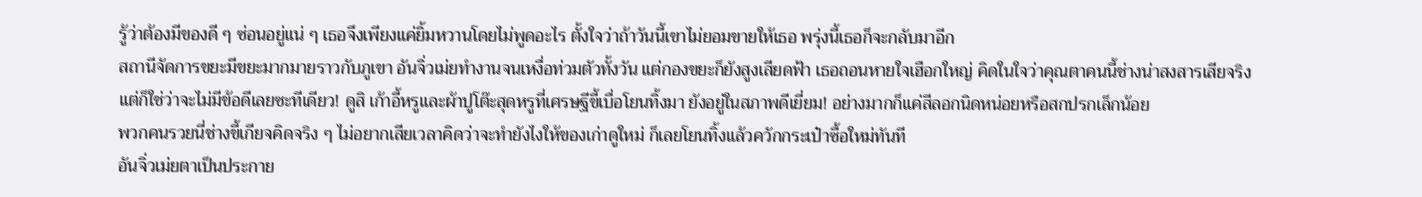รู้ว่าต้องมีของดี ๆ ซ่อนอยู่แน่ ๆ เธอจึงเพียงแค่ยิ้มหวานโดยไม่พูดอะไร ตั้งใจว่าถ้าวันนี้เขาไม่ยอมขายให้เธอ พรุ่งนี้เธอก็จะกลับมาอีก
สถานีจัดการขยะมีขยะมากมายราวกับภูเขา อันจิ่วเม่ยทำงานจนเหงื่อท่วมตัวทั้งวัน แต่กองขยะก็ยังสูงเสียดฟ้า เธอถอนหายใจเฮือกใหญ่ คิดในใจว่าคุณตาคนนี้ช่างน่าสงสารเสียจริง
แต่ก็ใช่ว่าจะไม่มีข้อดีเลยซะทีเดียว! ดูสิ เก้าอี้หรูและผ้าปูโต๊ะสุดหรูที่เศรษฐีขี้เบื่อโยนทิ้งมา ยังอยู่ในสภาพดีเยี่ยม! อย่างมากก็แค่สีลอกนิดหน่อยหรือสกปรกเล็กน้อย
พวกคนรวยนี่ช่างขี้เกียจคิดจริง ๆ ไม่อยากเสียเวลาคิดว่าจะทำยังไงให้ของเก่าดูใหม่ ก็เลยโยนทิ้งแล้วควักกระเป๋าซื้อใหม่ทันที
อันจิ่วเม่ยตาเป็นประกาย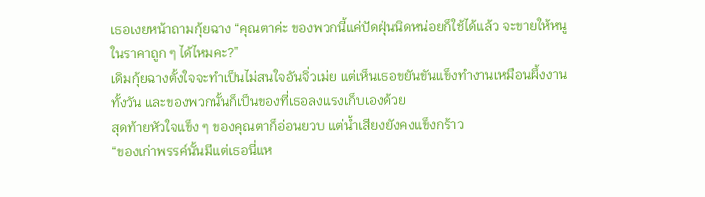เธอเงยหน้าถามกุ้ยฉาง “คุณตาค่ะ ของพวกนี้แค่ปัดฝุ่นนิดหน่อยก็ใช้ได้แล้ว จะขายให้หนูในราคาถูก ๆ ได้ไหมคะ?”
เดิมกุ้ยฉางตั้งใจจะทำเป็นไม่สนใจอันจิ่วเม่ย แต่เห็นเธอขยันขันแข็งทำงานเหมือนผึ้งงานทั้งวัน และของพวกนั้นก็เป็นของที่เธอลงแรงเก็บเองด้วย
สุดท้ายหัวใจแข็ง ๆ ของคุณตาก็อ่อนยวบ แต่น้ำเสียงยังคงแข็งกร้าว
“ของเก่าพรรค์นั้นมีแต่เธอนี่แห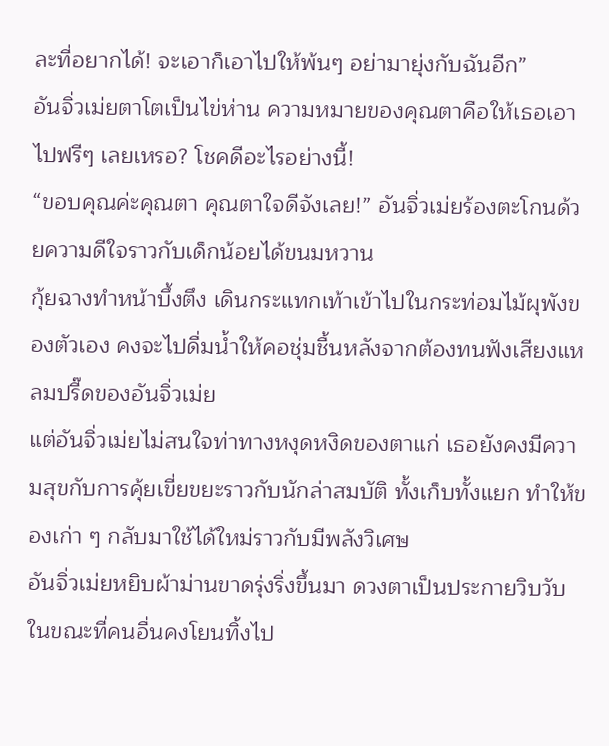ละที่อยากได้! จะเอาก็เอาไปให้พ้นๆ อย่ามายุ่งกับฉันอีก”
อันจิ่วเม่ยตาโตเป็นไข่ห่าน ความหมายของคุณตาคือให้เธอเอาไปฟรีๆ เลยเหรอ? โชคดีอะไรอย่างนี้!
“ขอบคุณค่ะคุณตา คุณตาใจดีจังเลย!” อันจิ่วเม่ยร้องตะโกนด้วยความดีใจราวกับเด็กน้อยได้ขนมหวาน
กุ้ยฉางทำหน้าบึ้งตึง เดินกระแทกเท้าเข้าไปในกระท่อมไม้ผุพังของตัวเอง คงจะไปดื่มน้ำให้คอชุ่มชื้นหลังจากต้องทนฟังเสียงแหลมปรี๊ดของอันจิ่วเม่ย
แต่อันจิ่วเม่ยไม่สนใจท่าทางหงุดหงิดของตาแก่ เธอยังคงมีความสุขกับการคุ้ยเขี่ยขยะราวกับนักล่าสมบัติ ทั้งเก็บทั้งแยก ทำให้ของเก่า ๆ กลับมาใช้ได้ใหม่ราวกับมีพลังวิเศษ
อันจิ่วเม่ยหยิบผ้าม่านขาดรุ่งริ่งขึ้นมา ดวงตาเป็นประกายวิบวับ ในขณะที่คนอื่นคงโยนทิ้งไป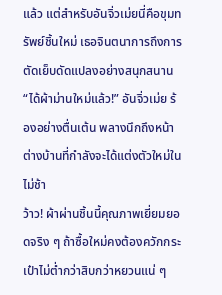แล้ว แต่สำหรับอันจิ่วเม่ยนี่คือขุมทรัพย์ชิ้นใหม่ เธอจินตนาการถึงการตัดเย็บดัดแปลงอย่างสนุกสนาน
“ได้ผ้าม่านใหม่แล้ว!” อันจิ่วเม่ย ร้องอย่างตื่นเต้น พลางนึกถึงหน้าต่างบ้านที่กำลังจะได้แต่งตัวใหม่ในไม่ช้า
ว้าว! ผ้าผ่านชิ้นนี้คุณภาพเยี่ยมยอดจริง ๆ ถ้าซื้อใหม่คงต้องควักกระเป๋าไม่ต่ำกว่าสิบกว่าหยวนแน่ ๆ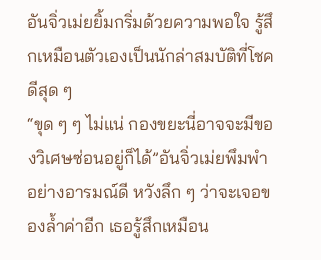อันจิ่วเม่ยยิ้มกริ่มด้วยความพอใจ รู้สึกเหมือนตัวเองเป็นนักล่าสมบัติที่โชคดีสุด ๆ
“ขุด ๆ ๆ ไม่แน่ กองขยะนี่อาจจะมีของวิเศษซ่อนอยู่ก็ได้”อันจิ่วเม่ยพึมพำอย่างอารมณ์ดี หวังลึก ๆ ว่าจะเจอของล้ำค่าอีก เธอรู้สึกเหมือน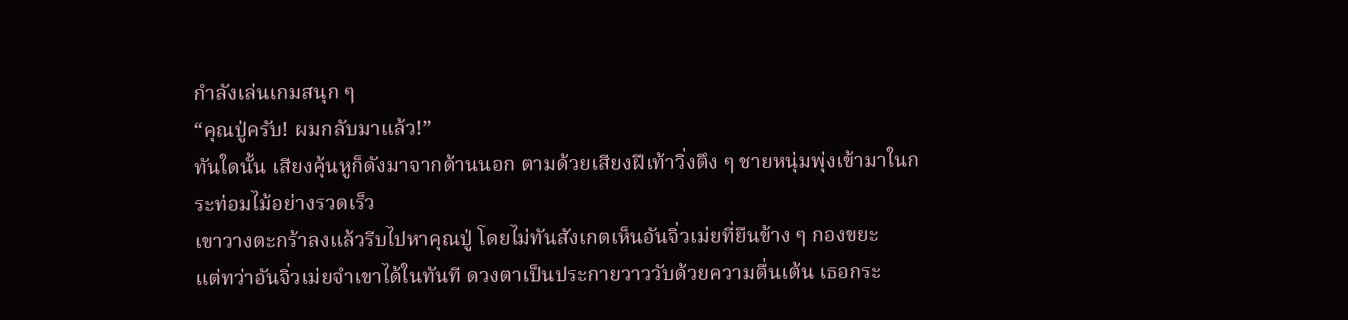กำลังเล่นเกมสนุก ๆ
“คุณปู่ครับ! ผมกลับมาแล้ว!”
ทันใดนั้น เสียงคุ้นหูก็ดังมาจากด้านนอก ตามด้วยเสียงฝีเท้าวิ่งตึง ๆ ชายหนุ่มพุ่งเข้ามาในกระท่อมไม้อย่างรวดเร็ว
เขาวางตะกร้าลงแล้วรีบไปหาคุณปู่ โดยไม่ทันสังเกตเห็นอันจิ่วเม่ยที่ยืนข้าง ๆ กองขยะ
แต่ทว่าอันจิ่วเม่ยจำเขาได้ในทันที ดวงตาเป็นประกายวาววับด้วยความตื่นเต้น เธอกระ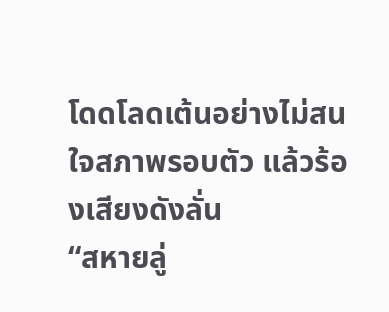โดดโลดเต้นอย่างไม่สนใจสภาพรอบตัว แล้วร้องเสียงดังลั่น
“สหายลู่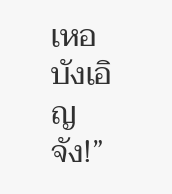เหอ บังเอิญจัง!”